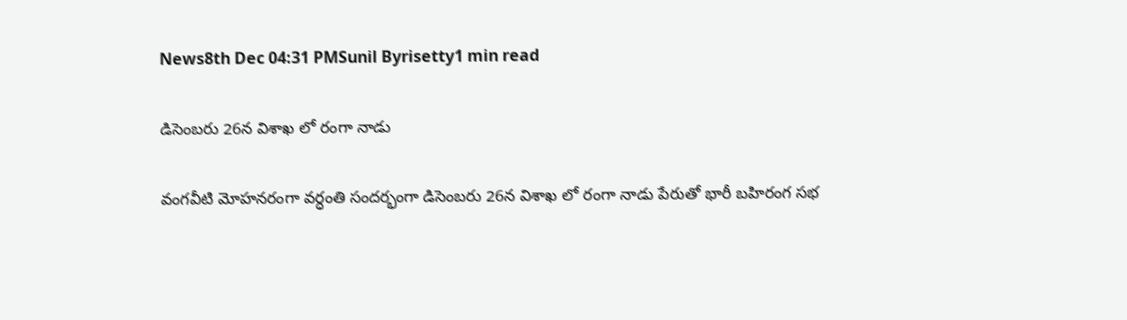News8th Dec 04:31 PMSunil Byrisetty1 min read

డిసెంబరు 26న విశాఖ లో రంగా నాడు

వంగవీటి మోహనరంగా వర్ధంతి సందర్భంగా డిసెంబరు 26న విశాఖ లో రంగా నాడు పేరుతో భారీ బహిరంగ సభ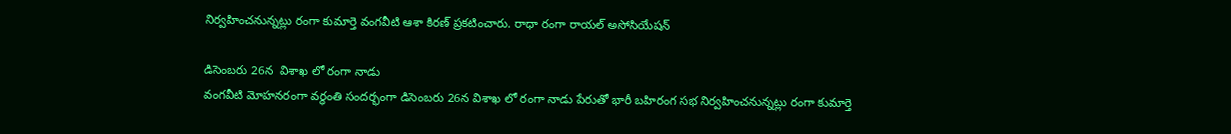నిర్వహించనున్నట్లు రంగా కుమార్తె వంగవీటి ఆశా కిరణ్ ప్రకటించారు. రాధా రంగా రాయల్ అసోసియేషన్

డిసెంబరు 26న  విశాఖ లో రంగా నాడు
వంగవీటి మోహనరంగా వర్ధంతి సందర్భంగా డిసెంబరు 26న విశాఖ లో రంగా నాడు పేరుతో భారీ బహిరంగ సభ నిర్వహించనున్నట్లు రంగా కుమార్తె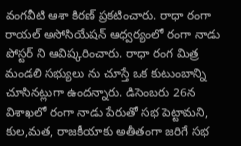వంగవీటి ఆశా కిరణ్ ప్రకటించారు. రాధా రంగా రాయల్ అసోసియేషన్ ఆధ్వర్యంలో రంగా నాడు పోస్టర్ ని ఆవిష్కరించారు. రాధా రంగ మిత్ర మండలి సభ్యులు ను‌ చూస్తే ఒక కుటుంబాన్ని చూసినట్లుగా ఉందన్నారు. డిసెంబరు 26న విశాఖ‌లో రంగా నాడు పేరుతో సభ పెట్టామని, కుల,మత, రాజకీయాకు అతీతంగా జరిగే సభ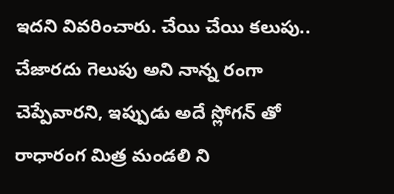ఇదని వివరించారు. చేయి చేయి కలుపు.. చేజారదు గెలుపు అని నాన్న రంగా చెప్పేవారని, ఇప్పుడు అదే స్లోగన్ తో రాధారంగ మిత్ర మండలి ని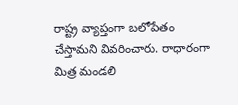రాష్ట్ర వ్యాప్తంగా బలోపేతం చేస్తామని వివరించారు. రాధారంగా మిత్ర మండలి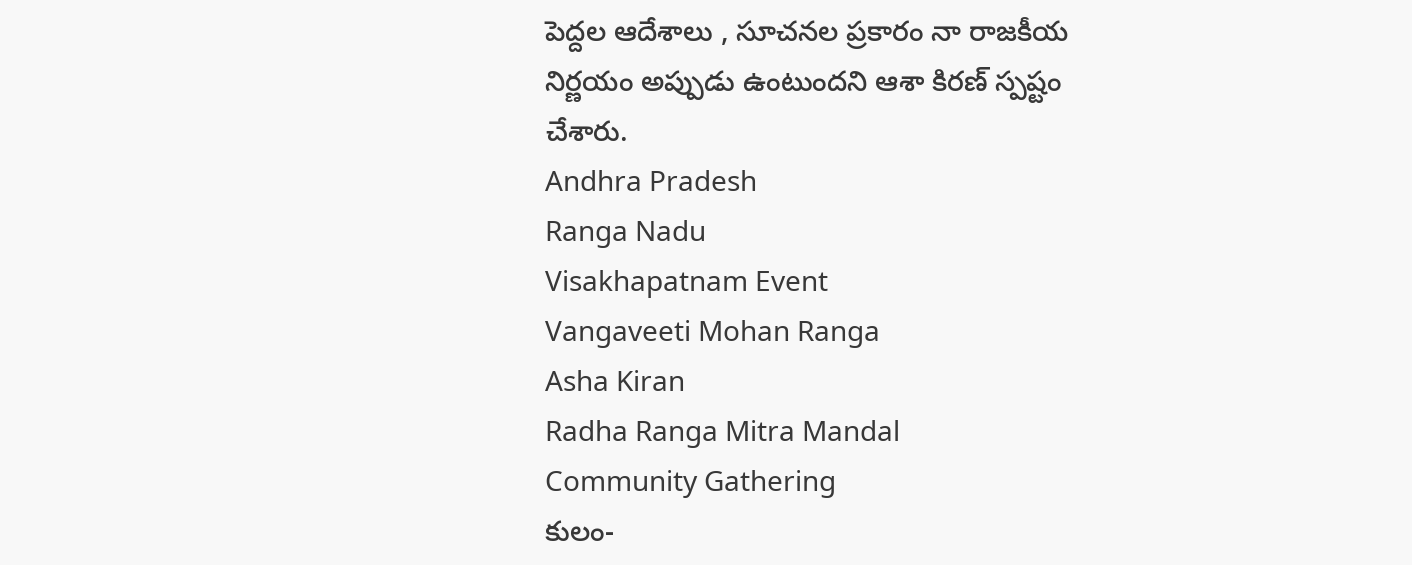పెద్దల ఆదేశాలు , సూచనల ప్రకారం నా రాజకీయ నిర్ణయం అప్పుడు ఉంటుందని ఆశా కిరణ్ స్పష్టం చేశారు.
Andhra Pradesh
Ranga Nadu
Visakhapatnam Event
Vangaveeti Mohan Ranga
Asha Kiran
Radha Ranga Mitra Mandal
Community Gathering
కులం-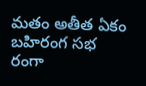మతం అతీత ఏకం
బహిరంగ సభ
రంగా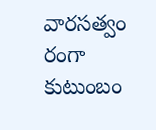వారసత్వం
రంగా కుటుంబం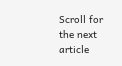Scroll for the next article